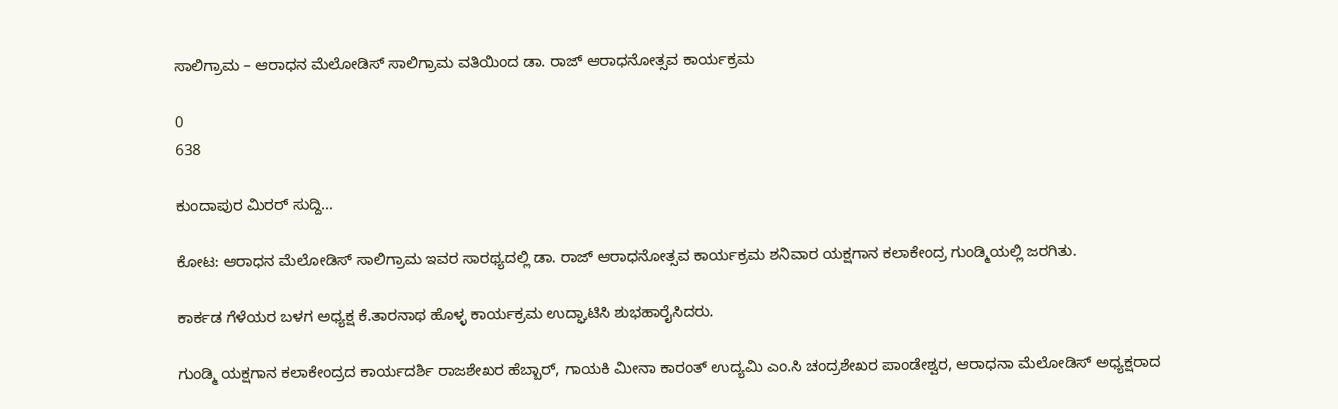ಸಾಲಿಗ್ರಾಮ – ಆರಾಧನ ಮೆಲೋಡಿಸ್ ಸಾಲಿಗ್ರಾಮ ವತಿಯಿಂದ ಡಾ. ರಾಜ್ ಆರಾಧನೋತ್ಸವ ಕಾರ್ಯಕ್ರಮ

0
638

ಕುಂದಾಪುರ ಮಿರರ್ ಸುದ್ದಿ…

ಕೋಟ: ಆರಾಧನ ಮೆಲೋಡಿಸ್ ಸಾಲಿಗ್ರಾಮ ಇವರ ಸಾರಥ್ಯದಲ್ಲಿ ಡಾ. ರಾಜ್ ಆರಾಧನೋತ್ಸವ ಕಾರ್ಯಕ್ರಮ ಶನಿವಾರ ಯಕ್ಷಗಾನ ಕಲಾಕೇಂದ್ರ ಗುಂಡ್ಮಿಯಲ್ಲಿ ಜರಗಿತು.

ಕಾರ್ಕಡ ಗೆಳೆಯರ ಬಳಗ ಅಧ್ಯಕ್ಷ ಕೆ.ತಾರನಾಥ ಹೊಳ್ಳ ಕಾರ್ಯಕ್ರಮ ಉದ್ಘಾಟಿಸಿ ಶುಭಹಾರೈಸಿದರು.

ಗುಂಡ್ಮಿ ಯಕ್ಷಗಾನ ಕಲಾಕೇಂದ್ರದ ಕಾರ್ಯದರ್ಶಿ ರಾಜಶೇಖರ ಹೆಬ್ಬಾರ್, ಗಾಯಕಿ ಮೀನಾ ಕಾರಂತ್ ಉದ್ಯಮಿ ಎಂ.ಸಿ ಚಂದ್ರಶೇಖರ ಪಾಂಡೇಶ್ವರ, ಆರಾಧನಾ ಮೆಲೋಡಿಸ್ ಅಧ್ಯಕ್ಷರಾದ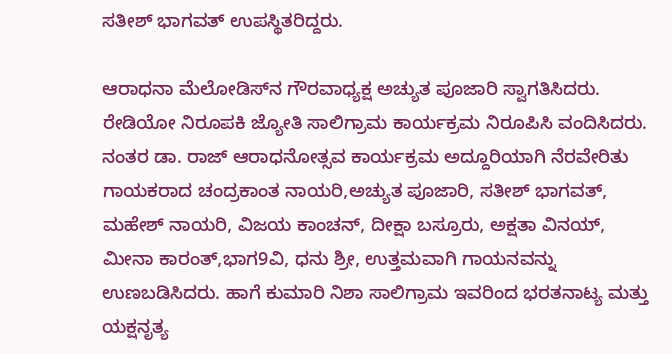ಸತೀಶ್ ಭಾಗವತ್ ಉಪಸ್ಥಿತರಿದ್ದರು.

ಆರಾಧನಾ ಮೆಲೋಡಿಸ್‍ನ ಗೌರವಾಧ್ಯಕ್ಷ ಅಚ್ಯುತ ಪೂಜಾರಿ ಸ್ವಾಗತಿಸಿದರು. ರೇಡಿಯೋ ನಿರೂಪಕಿ ಜ್ಯೋತಿ ಸಾಲಿಗ್ರಾಮ ಕಾರ್ಯಕ್ರಮ ನಿರೂಪಿಸಿ ವಂದಿಸಿದರು. ನಂತರ ಡಾ. ರಾಜ್ ಆರಾಧನೋತ್ಸವ ಕಾರ್ಯಕ್ರಮ ಅದ್ದೂರಿಯಾಗಿ ನೆರವೇರಿತು ಗಾಯಕರಾದ ಚಂದ್ರಕಾಂತ ನಾಯರಿ,ಅಚ್ಯುತ ಪೂಜಾರಿ, ಸತೀಶ್ ಭಾಗವತ್, ಮಹೇಶ್ ನಾಯರಿ, ವಿಜಯ ಕಾಂಚನ್, ದೀಕ್ಷಾ ಬಸ್ರೂರು, ಅಕ್ಷತಾ ವಿನಯ್, ಮೀನಾ ಕಾರಂತ್,ಭಾಗ9ವಿ, ಧನು ಶ್ರೀ, ಉತ್ತಮವಾಗಿ ಗಾಯನವನ್ನು ಉಣಬಡಿಸಿದರು. ಹಾಗೆ ಕುಮಾರಿ ನಿಶಾ ಸಾಲಿಗ್ರಾಮ ಇವರಿಂದ ಭರತನಾಟ್ಯ ಮತ್ತು ಯಕ್ಷನೃತ್ಯ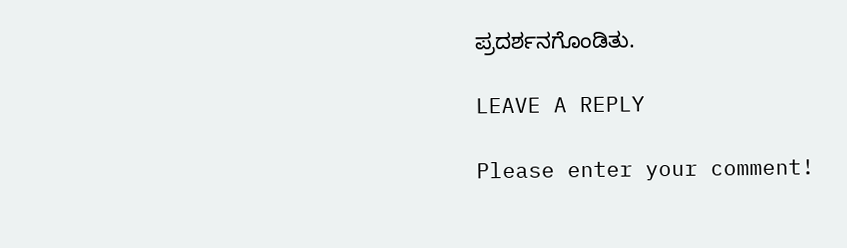ಪ್ರದರ್ಶನಗೊಂಡಿತು.

LEAVE A REPLY

Please enter your comment!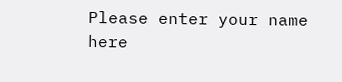Please enter your name here